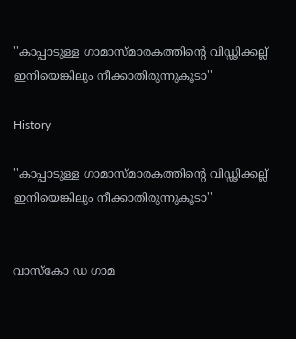''കാപ്പാടുള്ള ഗാമാസ്മാരകത്തിന്റെ വിഡ്ഢിക്കല്ല് ഇനിയെങ്കിലും നീക്കാതിരുന്നുകൂടാ''

History

''കാപ്പാടുള്ള ഗാമാസ്മാരകത്തിന്റെ വിഡ്ഢിക്കല്ല് ഇനിയെങ്കിലും നീക്കാതിരുന്നുകൂടാ''


വാസ്‌കോ ഡ ഗാമ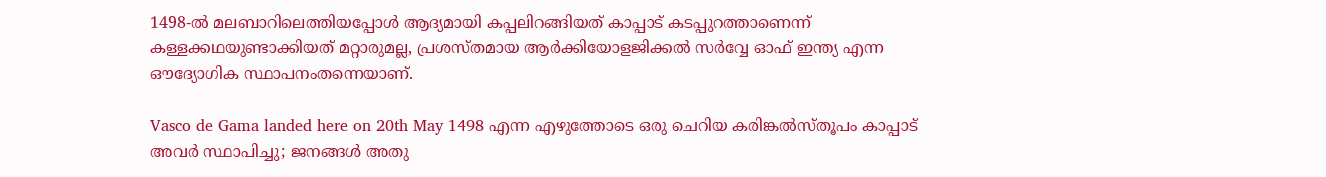1498-ൽ മലബാറിലെത്തിയപ്പോൾ ആദ്യമായി കപ്പലിറങ്ങിയത് കാപ്പാട് കടപ്പുറത്താണെന്ന് കള്ളക്കഥയുണ്ടാക്കിയത് മറ്റാരുമല്ല, പ്രശസ്തമായ ആർക്കിയോളജിക്കൽ സർവ്വേ ഓഫ് ഇന്ത്യ എന്ന ഔദ്യോഗിക സ്ഥാപനംതന്നെയാണ്.

Vasco de Gama landed here on 20th May 1498 എന്ന എഴുത്തോടെ ഒരു ചെറിയ കരിങ്കൽസ്തൂപം കാപ്പാട് അവർ സ്ഥാപിച്ചു; ജനങ്ങൾ അതു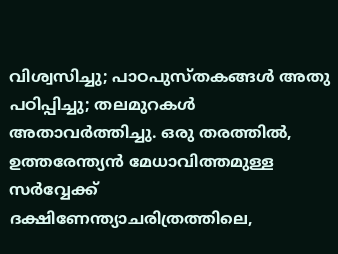വിശ്വസിച്ചു; പാഠപുസ്തകങ്ങൾ അതു പഠിപ്പിച്ചു; തലമുറകൾ അതാവർത്തിച്ചു. ഒരു തരത്തിൽ, ഉത്തരേന്ത്യൻ മേധാവിത്തമുള്ള സർവ്വേക്ക് ദക്ഷിണേന്ത്യാചരിത്രത്തിലെ,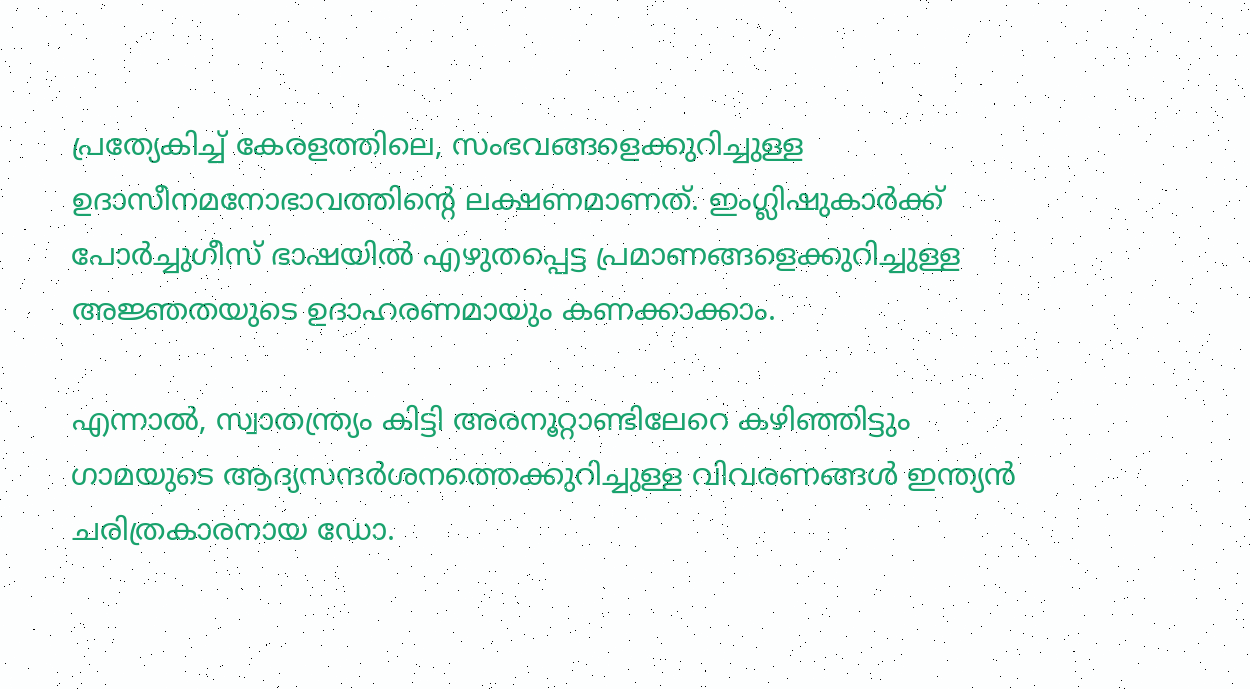പ്രത്യേകിച്ച് കേരളത്തിലെ, സംഭവങ്ങളെക്കുറിച്ചുള്ള ഉദാസീനമനോഭാവത്തിന്റെ ലക്ഷണമാണത്. ഇംഗ്ലിഷുകാർക്ക് പോർച്ചുഗീസ് ഭാഷയിൽ എഴുതപ്പെട്ട പ്രമാണങ്ങളെക്കുറിച്ചുള്ള അജ്ഞതയുടെ ഉദാഹരണമായും കണക്കാക്കാം.

എന്നാൽ, സ്വാതന്ത്ര്യം കിട്ടി അരനൂറ്റാണ്ടിലേറെ കഴിഞ്ഞിട്ടും ഗാമയുടെ ആദ്യസന്ദർശനത്തെക്കുറിച്ചുള്ള വിവരണങ്ങൾ ഇന്ത്യൻ ചരിത്രകാരനായ ഡോ.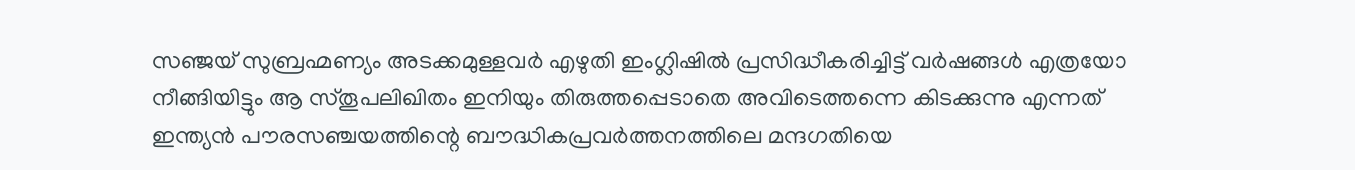സഞ്ജയ് സുബ്രഹ്മണ്യം അടക്കമുള്ളവർ എഴുതി ഇംഗ്ലിഷിൽ പ്രസിദ്ധീകരിച്ചിട്ട് വർഷങ്ങൾ എത്രയോ നീങ്ങിയിട്ടും ആ സ്തൂപലിഖിതം ഇനിയും തിരുത്തപ്പെടാതെ അവിടെത്തന്നെ കിടക്കുന്നു എന്നത് ഇന്ത്യൻ പൗരസഞ്ചയത്തിന്റെ ബൗദ്ധികപ്രവർത്തനത്തിലെ മന്ദഗതിയെ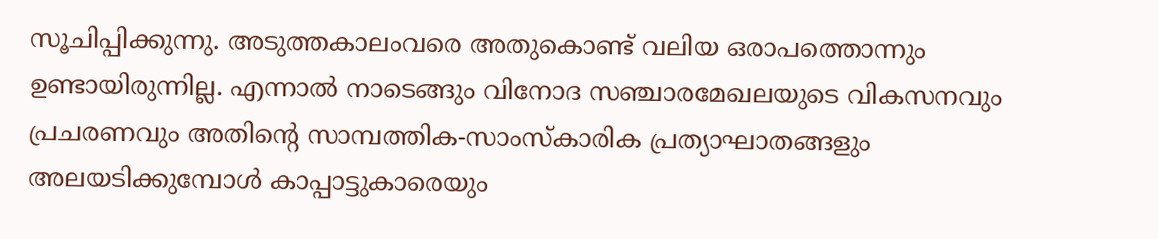സൂചിപ്പിക്കുന്നു. അടുത്തകാലംവരെ അതുകൊണ്ട് വലിയ ഒരാപത്തൊന്നും ഉണ്ടായിരുന്നില്ല. എന്നാൽ നാടെങ്ങും വിനോദ സഞ്ചാരമേഖലയുടെ വികസനവും പ്രചരണവും അതിന്റെ സാമ്പത്തിക-സാംസ്‌കാരിക പ്രത്യാഘാതങ്ങളും അലയടിക്കുമ്പോൾ കാപ്പാട്ടുകാരെയും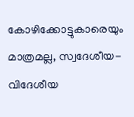കോഴിക്കോട്ടുകാരെയും മാത്രമല്ല, സ്വദേശീയ-വിദേശീയ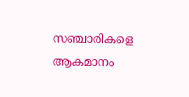സഞ്ചാരികളെ ആകമാനം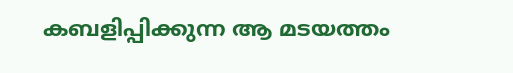കബളിപ്പിക്കുന്ന ആ മടയത്തം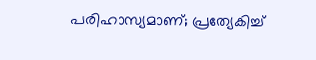പരിഹാസ്യമാണ്; പ്രത്യേകിച്ച്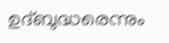ഉദ്ബുദ്ധരെന്നും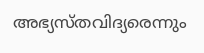അഭ്യസ്തവിദ്യരെന്നും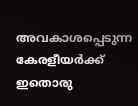അവകാശപ്പെടുന്ന കേരളീയർക്ക് ഇതൊരു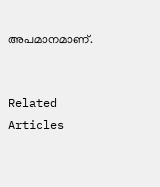അപമാനമാണ്.


Related Articles